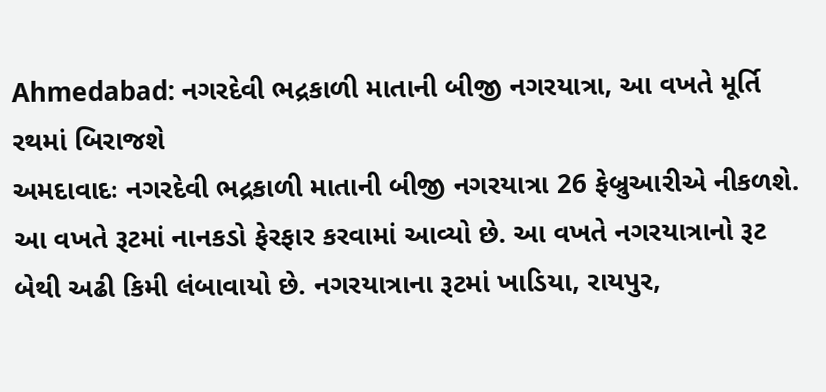Ahmedabad: નગરદેવી ભદ્રકાળી માતાની બીજી નગરયાત્રા, આ વખતે મૂર્તિ રથમાં બિરાજશે
અમદાવાદઃ નગરદેવી ભદ્રકાળી માતાની બીજી નગરયાત્રા 26 ફેબ્રુઆરીએ નીકળશે. આ વખતે રૂટમાં નાનકડો ફેરફાર કરવામાં આવ્યો છે. આ વખતે નગરયાત્રાનો રૂટ બેથી અઢી કિમી લંબાવાયો છે. નગરયાત્રાના રૂટમાં ખાડિયા, રાયપુર,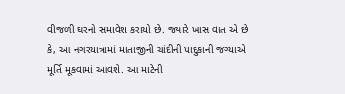વીજળી ઘરનો સમાવેશ કરાયો છે. જ્યારે ખાસ વાત એ છે કે, આ નગરયાત્રામાં માતાજીની ચાંદીની પાદુકાની જગ્યાએ મૂર્તિ મૂકવામાં આવશે. આ માટેની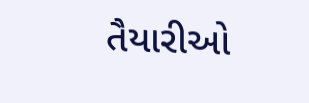તૈયારીઓ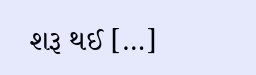શરૂ થઈ […]